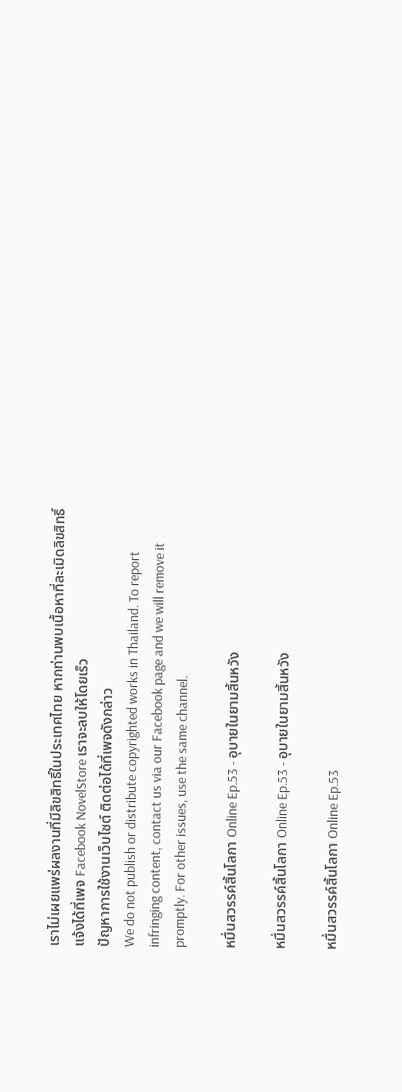เราไม่เผยแพร่ผลงานที่มีลิขสิทธิ์ในประเทศไทย หากท่านพบเนื้อหาที่ละเมิดลิขสิทธิ์ แจ้งได้ที่เพจ Facebook NovelStore เราจะลบให้โดยเร็ว
ปัญหาการใช้งานเว็บไซต์ ติดต่อได้ที่เพจดังกล่าว
We do not publish or distribute copyrighted works in Thailand. To report infringing content, contact us via our Facebook page and we will remove it promptly. For other issues, use the same channel.

หมื่นสวรรค์สิ้นโลกา Online Ep.53 - อุบายในยามสิ้นหวัง

หมื่นสวรรค์สิ้นโลกา Online Ep.53 - อุบายในยามสิ้นหวัง

หมื่นสวรรค์สิ้นโลกา Online Ep.53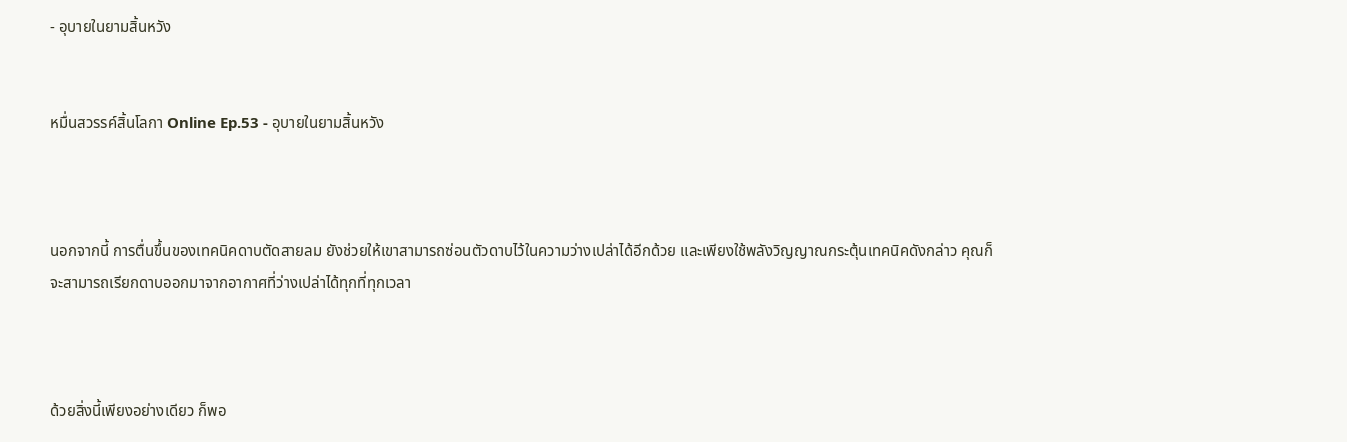- อุบายในยามสิ้นหวัง


หมื่นสวรรค์สิ้นโลกา Online Ep.53 - อุบายในยามสิ้นหวัง



นอกจากนี้ การตื่นขึ้นของเทคนิคดาบตัดสายลม ยังช่วยให้เขาสามารถซ่อนตัวดาบไว้ในความว่างเปล่าได้อีกด้วย และเพียงใช้พลังวิญญาณกระตุ้นเทคนิคดังกล่าว คุณก็จะสามารถเรียกดาบออกมาจากอากาศที่ว่างเปล่าได้ทุกที่ทุกเวลา



ด้วยสิ่งนี้เพียงอย่างเดียว ก็พอ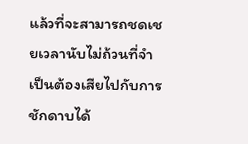แล้วที่จะสามารถชดเชยเวลานับไม่ถ้วนที่จำเป็นต้องเสียไปกับการชักดาบได้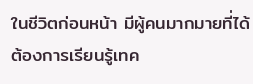ในชีวิตก่อนหน้า มีผู้คนมากมายที่ได้ต้องการเรียนรู้เทค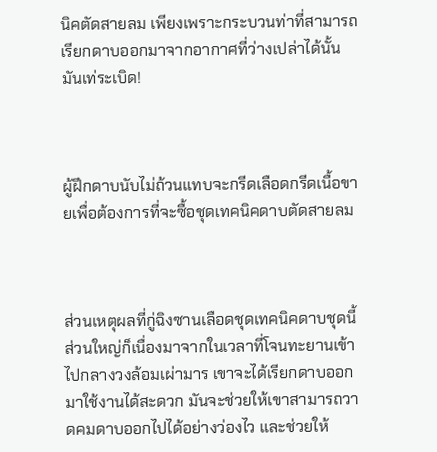นิคตัดสายลม เพียงเพราะกระบวนท่าที่สามารถเรียกดาบออกมาจากอากาศที่ว่างเปล่าได้นั้นมันเท่ระเบิด!



ผู้ฝึกดาบนับไม่ถ้วนแทบจะกรีดเลือดกรีดเนื้อขายเพื่อต้องการที่จะซื้อชุดเทคนิคดาบตัดสายลม



ส่วนเหตุผลที่กู่ฉิงซานเลือดชุดเทคนิคดาบชุดนี้ ส่วนใหญ่ก็เนื่องมาจากในเวลาที่โจนทะยานเข้าไปกลางวงล้อมเผ่ามาร เขาจะได้เรียกดาบออกมาใช้งานได้สะดวก มันจะช่วยให้เขาสามารถวาดคมดาบออกไปได้อย่างว่องไว และช่วยให้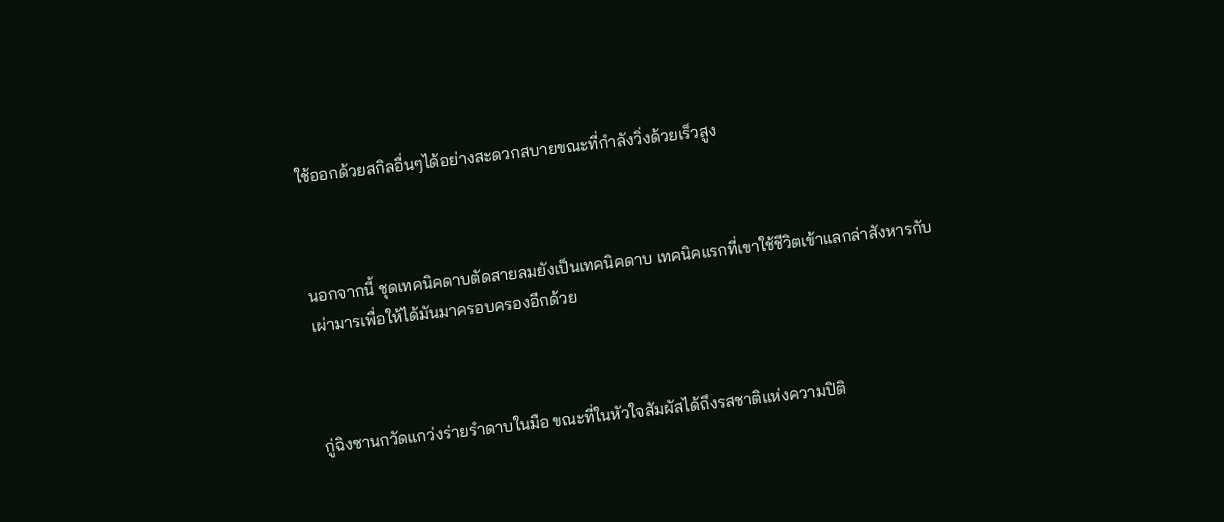ใช้ออกด้วยสกิลอื่นๆได้อย่างสะดวกสบายขณะที่กำลังวิ่งด้วยเร็วสูง



นอกจากนี้ ชุดเทคนิคดาบตัดสายลมยังเป็นเทคนิคดาบ เทคนิคแรกที่เขาใช้ชีวิตเข้าแลกล่าสังหารกับเผ่ามารเพื่อให้ได้มันมาครอบครองอีกด้วย



กู่ฉิงซานกวัดแกว่งร่ายรำดาบในมือ ขณะที่ในหัวใจสัมผัสได้ถึงรสชาติแห่งความปิติ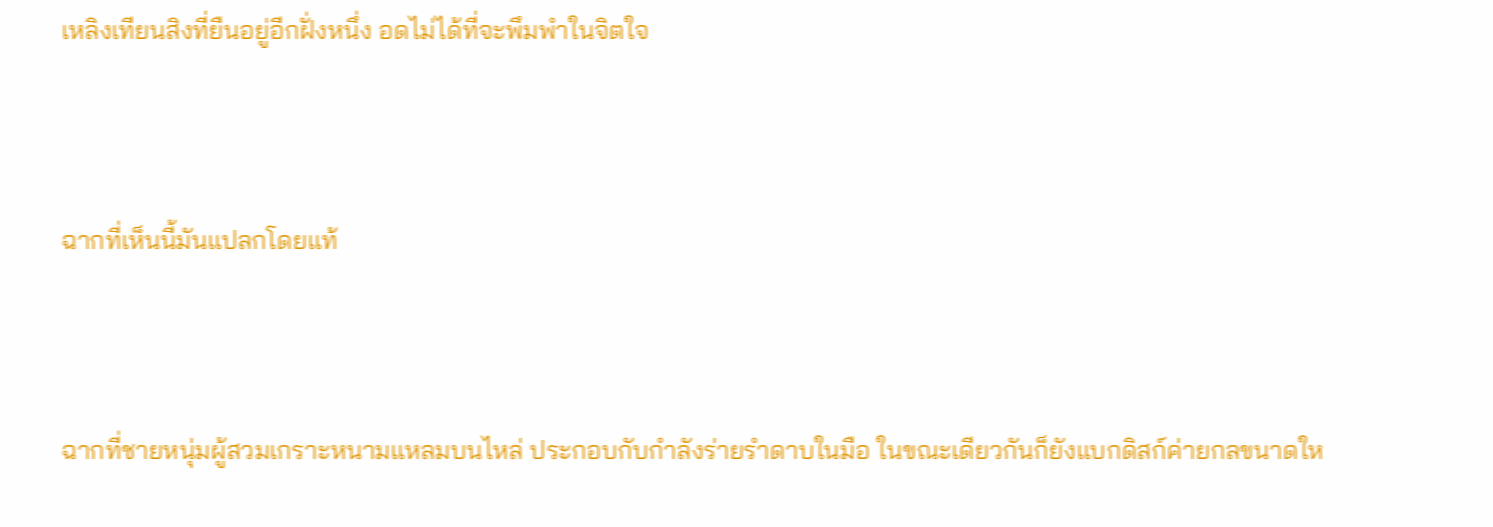เหลิงเทียนสิงที่ยืนอยู่อีกฝั่งหนึ่ง อดไม่ได้ที่จะพึมพำในจิตใจ



ฉากที่เห็นนี้มันแปลกโดยแท้



ฉากที่ชายหนุ่มผู้สวมเกราะหนามแหลมบนไหล่ ประกอบกับกำลังร่ายรำดาบในมือ ในขณะเดียวกันก็ยังแบกดิสก์ค่ายกลขนาดให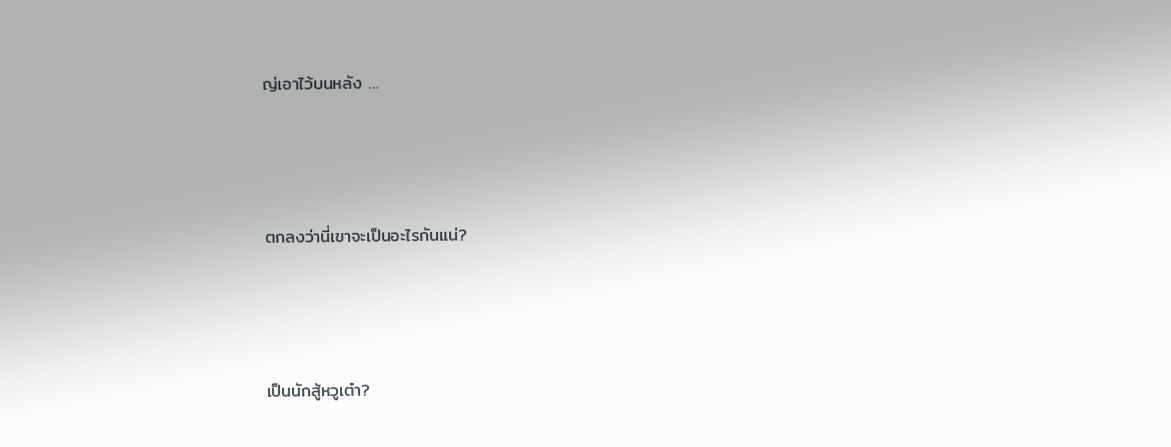ญ่เอาไว้บนหลัง …



ตกลงว่านี่เขาจะเป็นอะไรกันแน่?



เป็นนักสู้หวูเต๋า?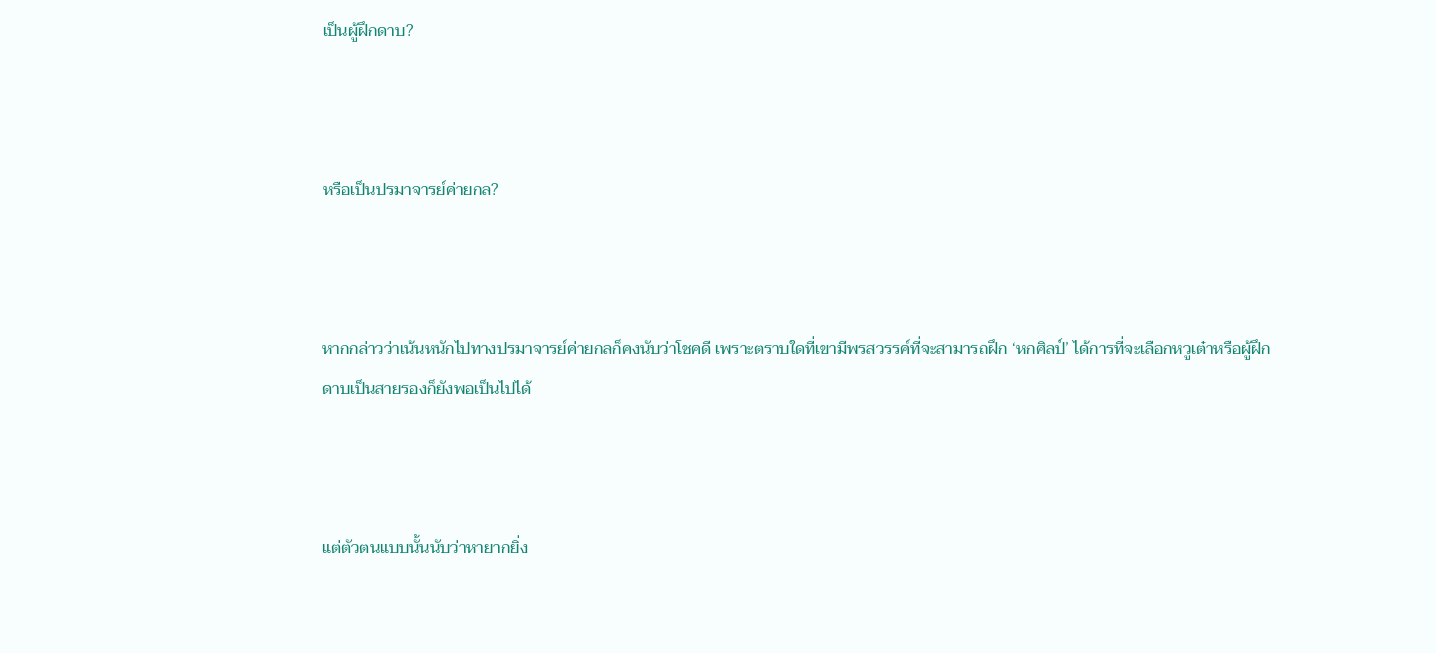เป็นผู้ฝึกดาบ?



หรือเป็นปรมาจารย์ค่ายกล?



หากกล่าวว่าเน้นหนักไปทางปรมาจารย์ค่ายกลก็คงนับว่าโชคดี เพราะตราบใดที่เขามีพรสวรรค์ที่จะสามารถฝึก ‘หกศิลป์’ ได้การที่จะเลือกหวูเต๋าหรือผู้ฝึกดาบเป็นสายรองก็ยังพอเป็นไปได้



แต่ตัวตนแบบนั้นนับว่าหายากยิ่ง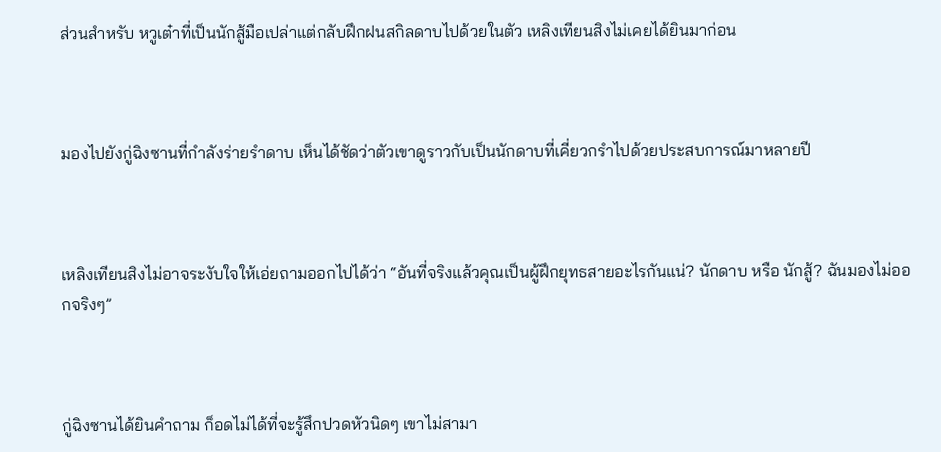ส่วนสำหรับ หวูเต๋าที่เป็นนักสู้มือเปล่าแต่กลับฝึกฝนสกิลดาบไปด้วยในตัว เหลิงเทียนสิงไม่เคยได้ยินมาก่อน



มองไปยังกู่ฉิงซานที่กำลังร่ายรำดาบ เห็นได้ชัดว่าตัวเขาดูราวกับเป็นนักดาบที่เคี่ยวกรำไปด้วยประสบการณ์มาหลายปี



เหลิงเทียนสิงไม่อาจระงับใจให้เอ่ยถามออกไปได้ว่า “อันที่จริงแล้วคุณเป็นผู้ฝึกยุทธสายอะไรกันแน่? นักดาบ หรือ นักสู้? ฉันมองไม่ออกจริงๆ”



กู่ฉิงซานได้ยินคำถาม ก็อดไม่ได้ที่จะรู้สึกปวดหัวนิดๆ เขาไม่สามา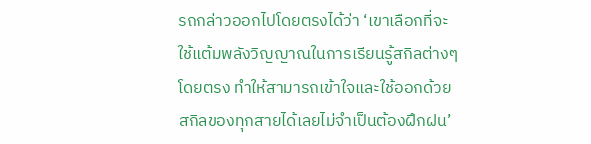รถกล่าวออกไปโดยตรงได้ว่า ‘เขาเลือกที่จะใช้แต้มพลังวิญญาณในการเรียนรู้สกิลต่างๆโดยตรง ทำให้สามารถเข้าใจและใช้ออกด้วยสกิลของทุกสายได้เลยไม่จำเป็นต้องฝึกฝน’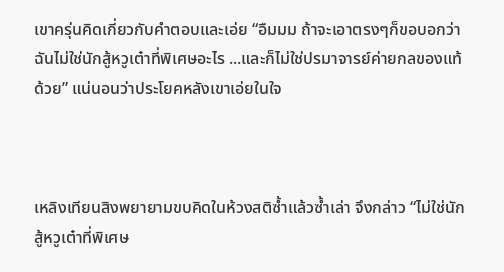เขาครุ่นคิดเกี่ยวกับคำตอบและเอ่ย “อืมมม ถ้าจะเอาตรงๆก็ขอบอกว่าฉันไม่ใช่นักสู้หวูเต๋าที่พิเศษอะไร ...และก็ไม่ใช่ปรมาจารย์ค่ายกลของแท้ด้วย” แน่นอนว่าประโยคหลังเขาเอ่ยในใจ



เหลิงเทียนสิงพยายามขบคิดในห้วงสติซ้ำแล้วซ้ำเล่า จึงกล่าว “ไม่ใช่นักสู้หวูเต๋าที่พิเศษ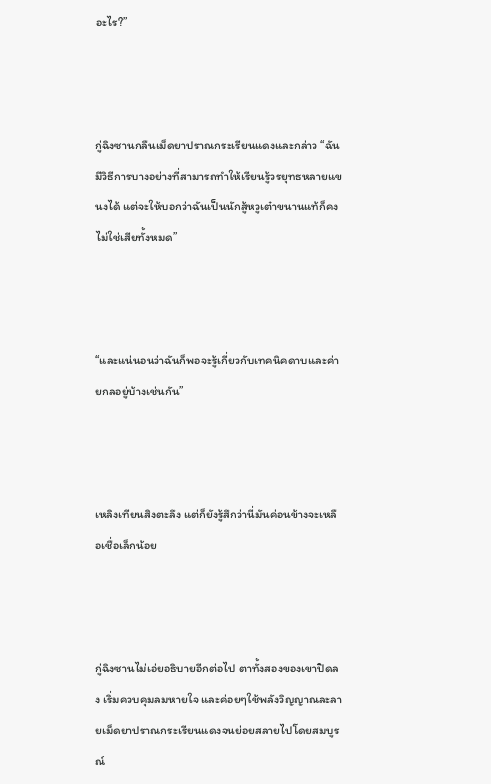อะไร?”



กู่ฉิงซานกลืนเม็ดยาปราณกระเรียนแดงและกล่าว “ฉันมีวิธีการบางอย่างที่สามารถทำให้เรียนรู้วรยุทธหลายแขนงได้ แต่จะให้บอกว่าฉันเป็นนักสู้หวูเต๋าขนานแท้ก็คงไม่ใช่เสียทั้งหมด”



“และแน่นอนว่าฉันก็พอจะรู้เกี่ยวกับเทคนิคดาบและค่ายกลอยู่บ้างเช่นกัน”



เหลิงเทียนสิงตะลึง แต่ก็ยังรู้สึกว่านี่มันค่อนข้างจะเหลือเชื่อเล็กน้อย



กู่ฉิงซานไม่เอ่ยอธิบายอีกต่อไป ตาทั้งสองของเขาปิดลง เริ่มควบคุมลมหายใจ และค่อยๆใช้พลังวิญญาณละลายเม็ดยาปราณกระเรียนแดงจนย่อยสลายไปโดยสมบูรณ์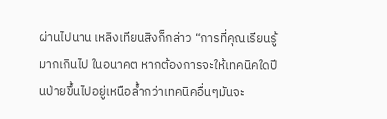ผ่านไปนาน เหลิงเทียนสิงก็กล่าว “การที่คุณเรียนรู้มากเกินไป ในอนาคต หากต้องการจะให้เทคนิคใดปีนป่ายขึ้นไปอยู่เหนือล้ำกว่าเทคนิคอื่นๆมันจะ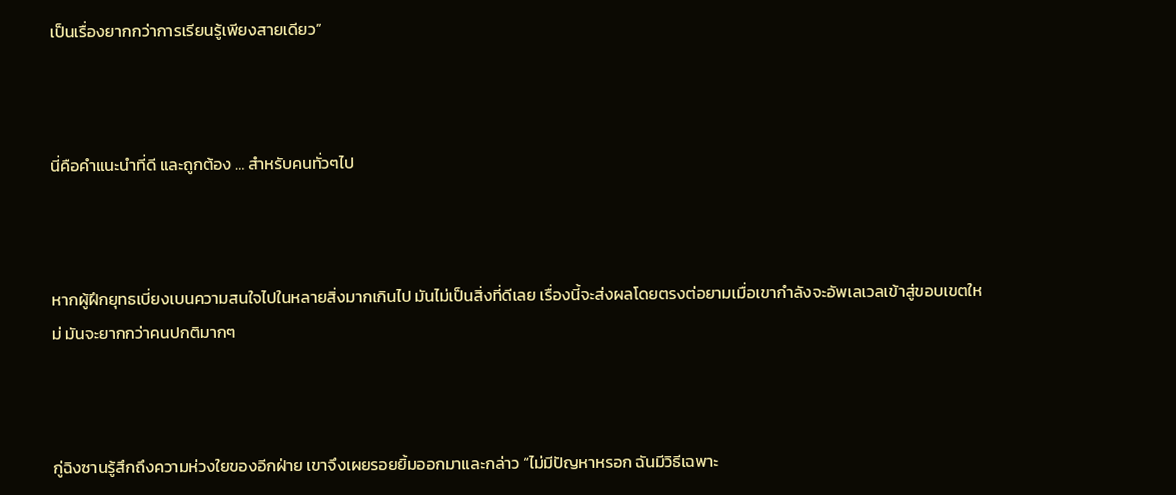เป็นเรื่องยากกว่าการเรียนรู้เพียงสายเดียว”



นี่คือคำแนะนำที่ดี และถูกต้อง … สำหรับคนทั่วๆไป



หากผู้ฝึกยุทธเบี่ยงเบนความสนใจไปในหลายสิ่งมากเกินไป มันไม่เป็นสิ่งที่ดีเลย เรื่องนี้จะส่งผลโดยตรงต่อยามเมื่อเขากำลังจะอัพเลเวลเข้าสู่ขอบเขตใหม่ มันจะยากกว่าคนปกติมากๆ



กู่ฉิงซานรู้สึกถึงความห่วงใยของอีกฝ่าย เขาจึงเผยรอยยิ้มออกมาและกล่าว “ไม่มีปัญหาหรอก ฉันมีวิธีเฉพาะ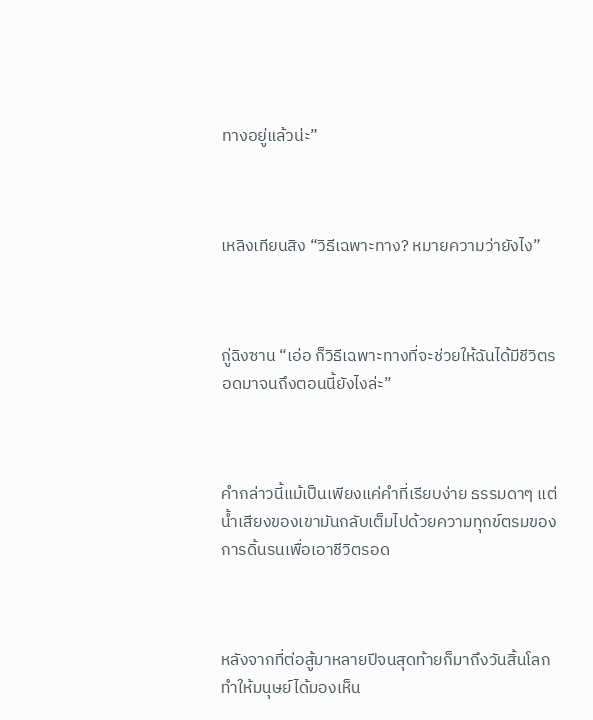ทางอยู่แล้วน่ะ”



เหลิงเทียนสิง “วิธีเฉพาะทาง? หมายความว่ายังไง”



กู่ฉิงซาน “เอ่อ ก็วิธีเฉพาะทางที่จะช่วยให้ฉันได้มีชีวิตรอดมาจนถึงตอนนี้ยังไงล่ะ”



คำกล่าวนี้แม้เป็นเพียงแค่คำที่เรียบง่าย ธรรมดาๆ แต่น้ำเสียงของเขามันกลับเต็มไปด้วยความทุกข์ตรมของการดิ้นรนเพื่อเอาชีวิตรอด



หลังจากที่ต่อสู้มาหลายปีจนสุดท้ายก็มาถึงวันสิ้นโลก ทำให้มนุษย์ได้มองเห็น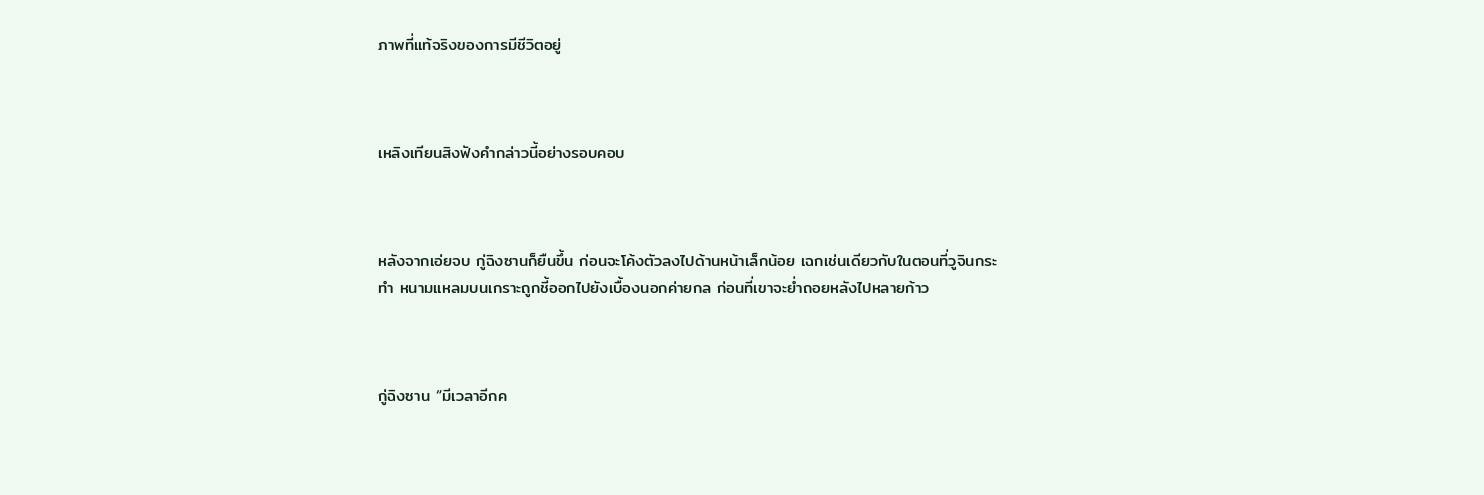ภาพที่แท้จริงของการมีชีวิตอยู่



เหลิงเทียนสิงฟังคำกล่าวนี้อย่างรอบคอบ



หลังจากเอ่ยจบ กู่ฉิงซานก็ยืนขึ้น ก่อนจะโค้งตัวลงไปด้านหน้าเล็กน้อย เฉกเช่นเดียวกับในตอนที่วูจินกระทำ หนามแหลมบนเกราะถูกชี้ออกไปยังเบื้องนอกค่ายกล ก่อนที่เขาจะย่ำถอยหลังไปหลายก้าว



กู่ฉิงซาน “มีเวลาอีกค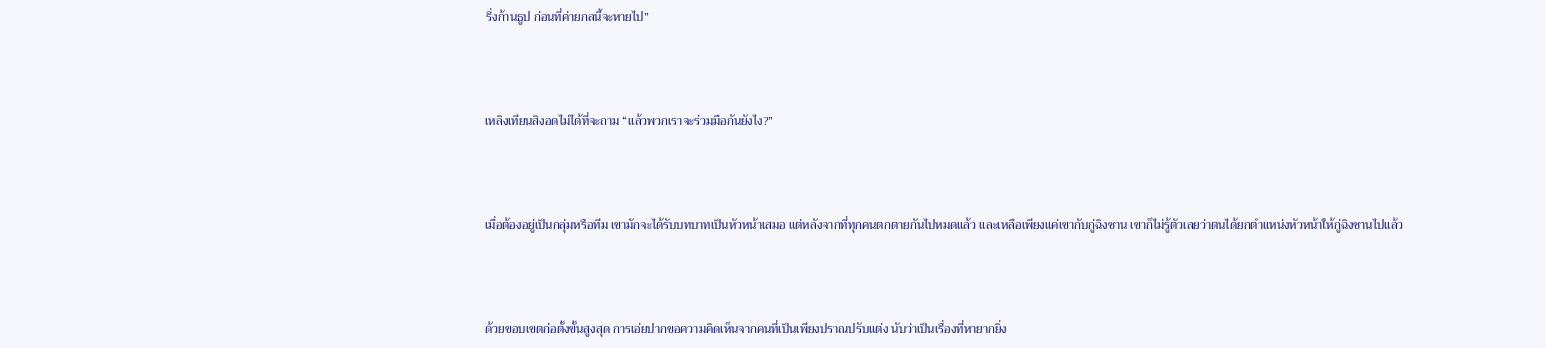รึ่งก้านธูป ก่อนที่ค่ายกลนี้จะหายไป”



เหลิงเทียนสิงอดไม่ได้ที่จะถาม “แล้วพวกเราจะร่วมมือกันยังไง?”



เมื่อต้องอยู่เป็นกลุ่มหรือทีม เขามักจะได้รับบทบาทเป็นหัวหน้าเสมอ แต่หลังจากที่ทุกคนตกตายกันไปหมดแล้ว และเหลือเพียงแค่เขากับกู่ฉิงซาน เขาก็ไม่รู้ตัวเลยว่าตนได้ยกตำแหน่งหัวหน้าให้กู่ฉิงซานไปแล้ว



ด้วยขอบเขตก่อตั้งขั้นสูงสุด การเอ่ยปากขอความคิดเห็นจากคนที่เป็นเพียงปราณปรับแต่ง นับว่าเป็นเรื่องที่หายากยิ่ง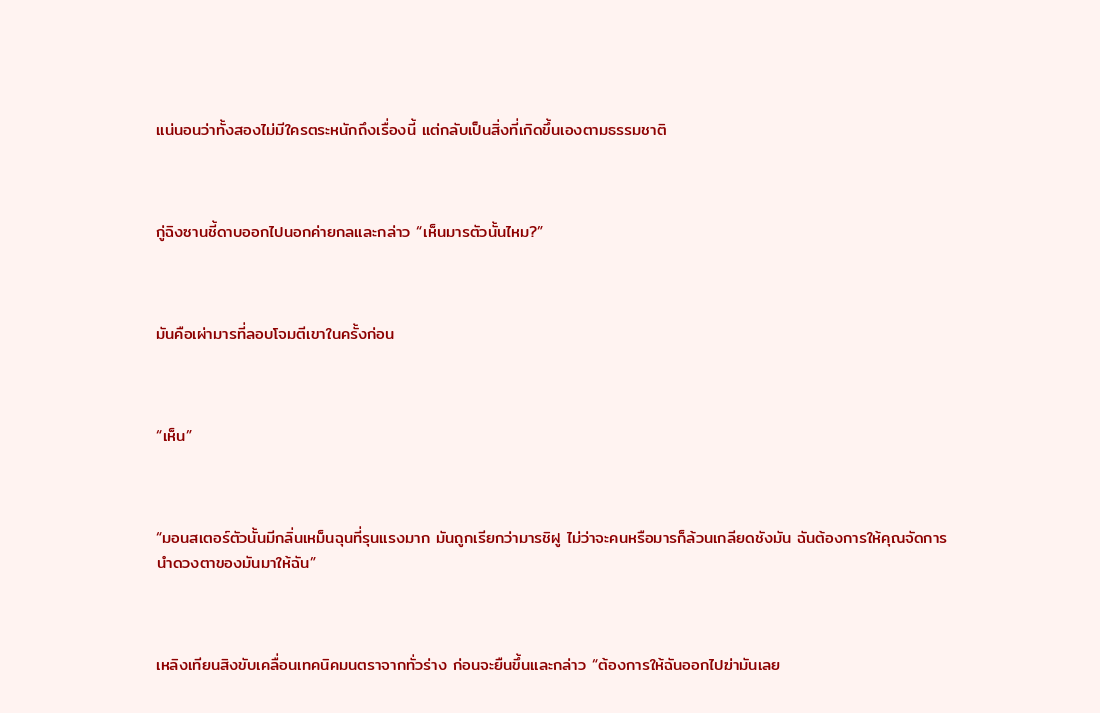แน่นอนว่าทั้งสองไม่มีใครตระหนักถึงเรื่องนี้ แต่กลับเป็นสิ่งที่เกิดขึ้นเองตามธรรมชาติ



กู่ฉิงซานชี้ดาบออกไปนอกค่ายกลและกล่าว “เห็นมารตัวนั้นไหม?”



มันคือเผ่ามารที่ลอบโจมตีเขาในครั้งก่อน



“เห็น”



“มอนสเตอร์ตัวนั้นมีกลิ่นเหม็นฉุนที่รุนแรงมาก มันถูกเรียกว่ามารชิฝู ไม่ว่าจะคนหรือมารก็ล้วนเกลียดชังมัน ฉันต้องการให้คุณจัดการนำดวงตาของมันมาให้ฉัน”



เหลิงเทียนสิงขับเคลื่อนเทคนิคมนตราจากทั่วร่าง ก่อนจะยืนขึ้นและกล่าว “ต้องการให้ฉันออกไปฆ่ามันเลย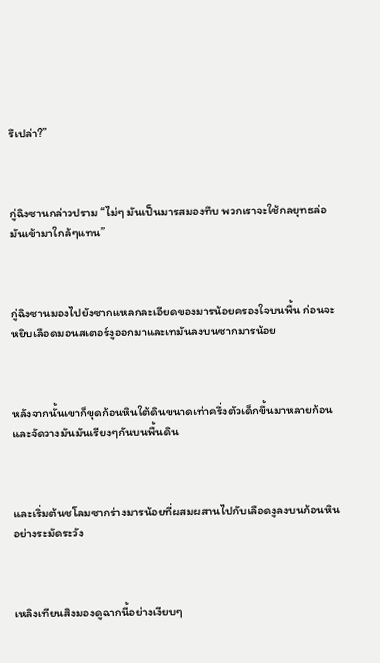รึเปล่า?”



กู่ฉิงซานกล่าวปราม “ไม่ๆ มันเป็นมารสมองทึบ พวกเราจะใช้กลยุทธล่อมันเข้ามาใกล้ๆแทน”



กู่ฉิงซานมองไปยังซากแหลกละเอียดของมารน้อยครองใจบนพื้น ก่อนจะหยิบเลือดมอนสเตอร์งูออกมาและเทมันลงบนซากมารน้อย



หลังจากนั้นเขาก็ขุดก้อนหินใต้ดินขนาดเท่าครึ่งตัวเด็กขึ้นมาหลายก้อน และจัดวางมันมันเรียงๆกันบนพื้นดิน



และเริ่มต้นชโลมซากร่างมารน้อยที่ผสมผสานไปกับเลือดงูลงบนก้อนหินอย่างระมัดระวัง



เหลิงเทียนสิงมองดูฉากนี้อย่างเงียบๆ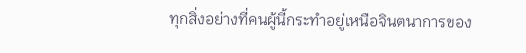ทุกสิ่งอย่างที่คนผู้นี้กระทำอยู่เหนือจินตนาการของ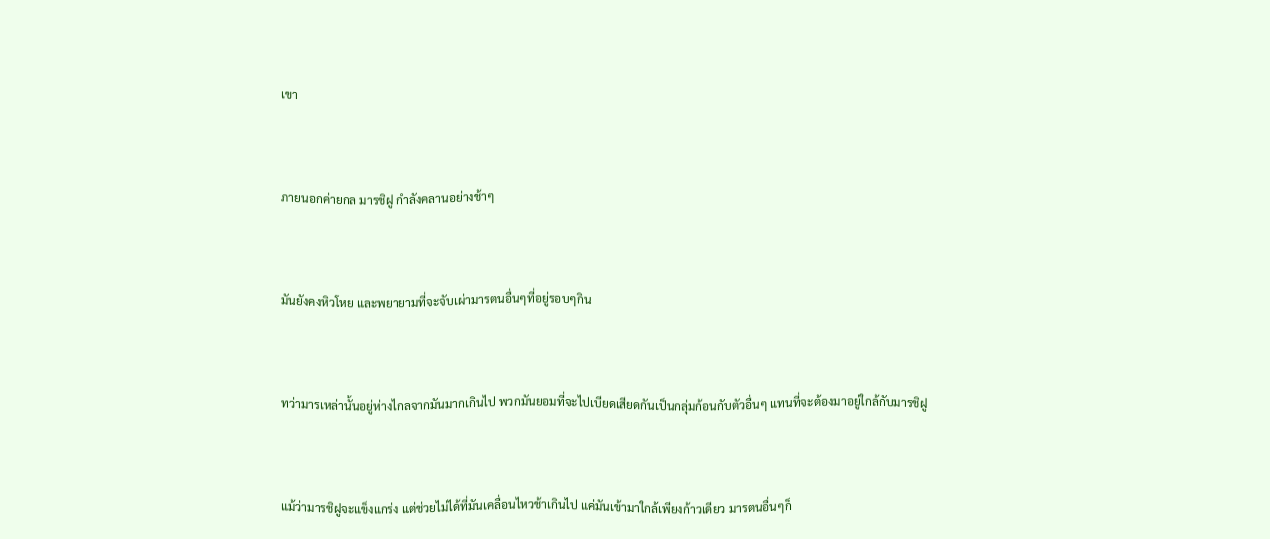เขา



ภายนอกค่ายกล มารชิฝู กำลังคลานอย่างช้าๆ



มันยังคงหิวโหย และพยายามที่จะจับเผ่ามารตนอื่นๆที่อยู่รอบๆกิน



ทว่ามารเหล่านั้นอยู่ห่างไกลจากมันมากเกินไป พวกมันยอมที่จะไปเบียดเสียดกันเป็นกลุ่มก้อนกับตัวอื่นๆ แทนที่จะต้องมาอยู่ใกล้กับมารชิฝู



แม้ว่ามารชิฝูจะแข็งแกร่ง แต่ช่วยไม่ได้ที่มันเคลื่อนไหวช้าเกินไป แค่มันเข้ามาใกล้เพียงก้าวเดียว มารตนอื่นๆก็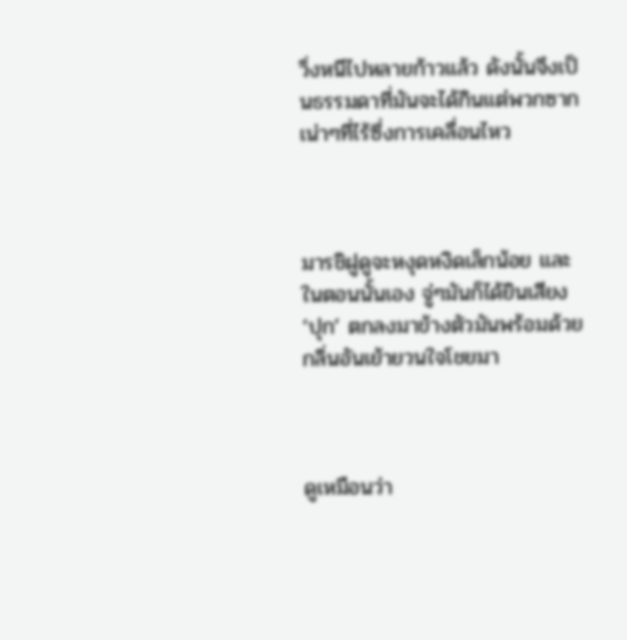วิ่งหนีไปหลายก้าวแล้ว ดังนั้นจึงเป็นธรรมดาที่มันจะได้กินแต่พวกซากเน่าๆที่ไร้ซึ่งการเคลื่อนไหว



มารชิฝูดูจะหงุดหงิดเล็กน้อย และในตอนนั้นเอง จู่ๆมันก็ได้ยินเสียง ‘ปุก’ ตกลงมาข้างตัวมันพร้อมด้วยกลิ่นอันเย้ายวนใจโชยมา



ดูเหมือนว่า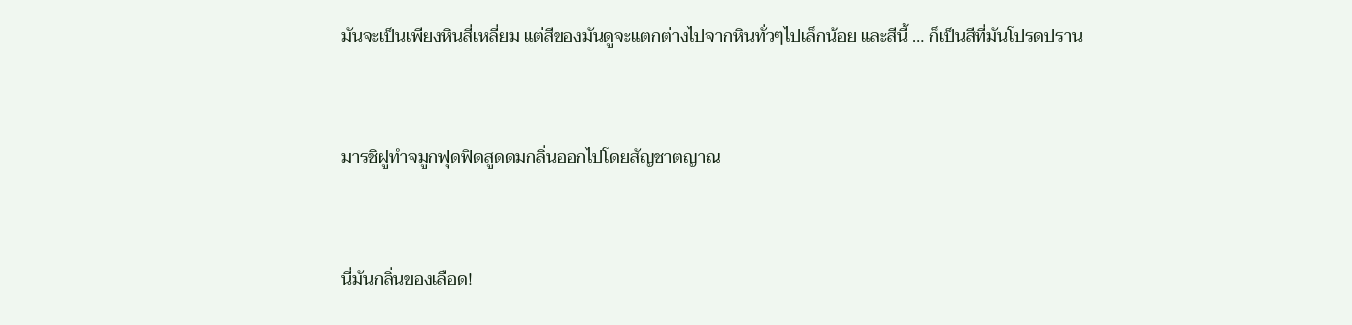มันจะเป็นเพียงหินสี่เหลี่ยม แต่สีของมันดูจะแตกต่างไปจากหินทั่วๆไปเล็กน้อย และสีนี้ … ก็เป็นสีที่มันโปรดปราน



มารชิฝูทำจมูกฟุดฟิดสูดดมกลิ่นออกไปโดยสัญชาตญาณ



นี่มันกลิ่นของเลือด!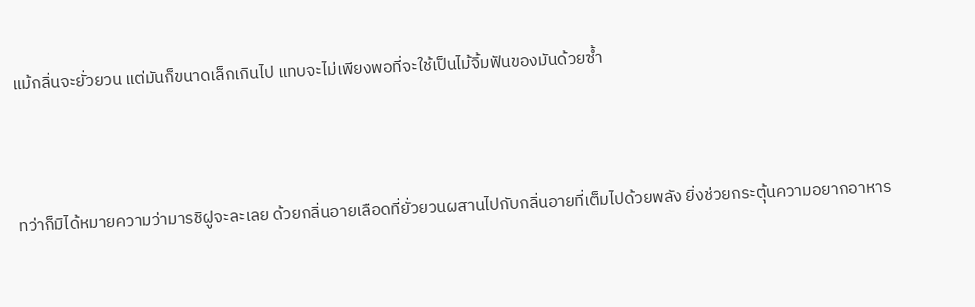แม้กลิ่นจะยั่วยวน แต่มันก็ขนาดเล็กเกินไป แทบจะไม่เพียงพอที่จะใช้เป็นไม้จิ้มฟันของมันด้วยซ้ำ



ทว่าก็มิได้หมายความว่ามารชิฝูจะละเลย ด้วยกลิ่นอายเลือดที่ยั่วยวนผสานไปกับกลิ่นอายที่เต็มไปด้วยพลัง ยิ่งช่วยกระตุ้นความอยากอาหาร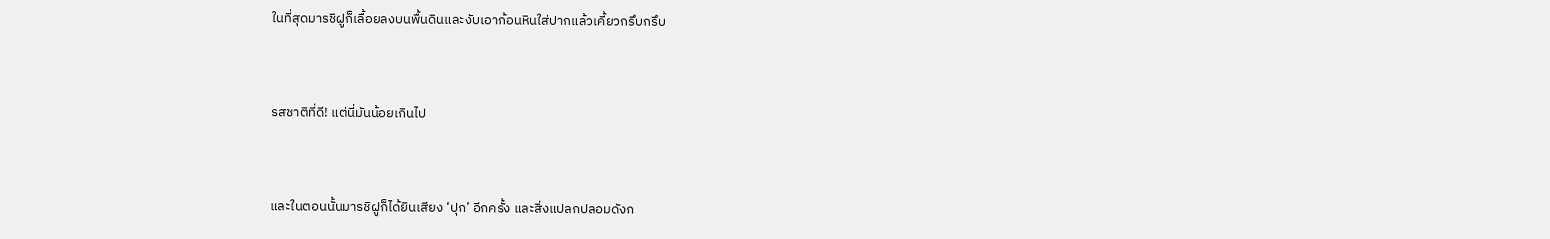ในที่สุดมารชิฝูก็เลื้อยลงบนพื้นดินและงับเอาก้อนหินใส่ปากแล้วเคี้ยวกรึบกรึบ



รสชาติที่ดี! แต่นี่มันน้อยเกินไป



และในตอนนั้นมารชิฝูก็ได้ยินเสียง ‘ปุก’ อีกครั้ง และสิ่งแปลกปลอมดังก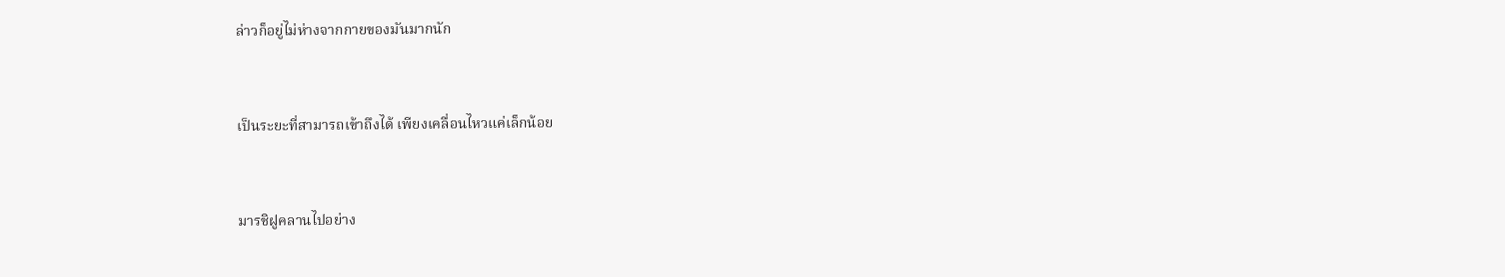ล่าวก็อยู่ไม่ห่างจากกายของมันมากนัก



เป็นระยะที่สามารถเข้าถึงได้ เพียงเคลื่อนไหวแค่เล็กน้อย



มารชิฝูคลานไปอย่าง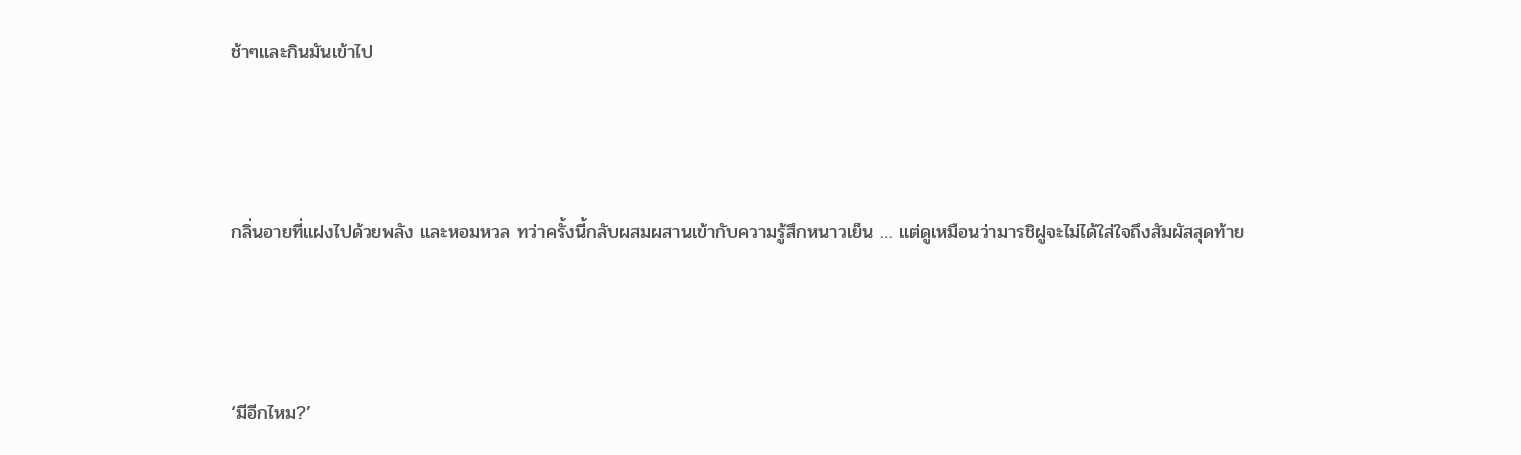ช้าๆและกินมันเข้าไป



กลิ่นอายที่แฝงไปด้วยพลัง และหอมหวล ทว่าครั้งนี้กลับผสมผสานเข้ากับความรู้สึกหนาวเย็น … แต่ดูเหมือนว่ามารชิฝูจะไม่ได้ใส่ใจถึงสัมผัสสุดท้าย



‘มีอีกไหม?’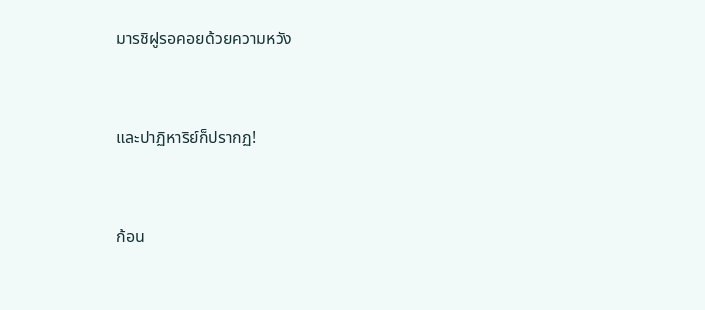มารชิฝูรอคอยด้วยความหวัง



และปาฏิหาริย์ก็ปรากฏ!



ก้อน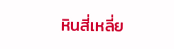หินสี่เหลี่ย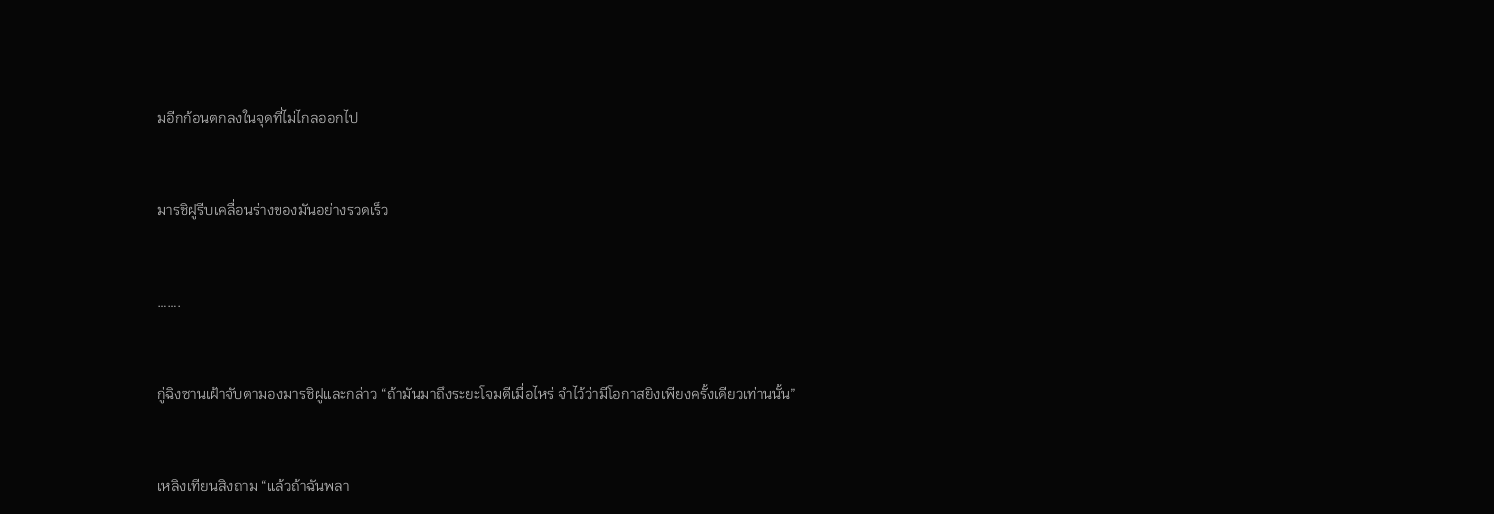มอีกก้อนตกลงในจุดที่ไม่ไกลออกไป



มารชิฝูรีบเคลื่อนร่างของมันอย่างรวดเร็ว



…….



กู่ฉิงซานเฝ้าจับตามองมารชิฝูและกล่าว “ถ้ามันมาถึงระยะโจมตีเมื่อไหร่ จำไว้ว่ามีโอกาสยิงเพียงครั้งเดียวเท่านนั้น”



เหลิงเทียนสิงถาม “แล้วถ้าฉันพลา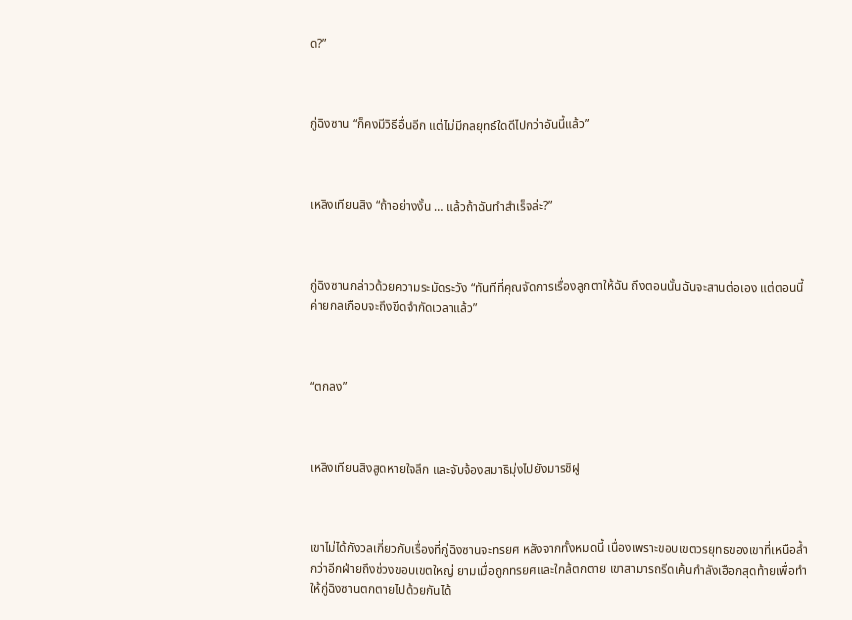ด?”



กู่ฉิงซาน “ก็คงมีวิธีอื่นอีก แต่ไม่มีกลยุทธ์ใดดีไปกว่าอันนี้แล้ว”



เหลิงเทียนสิง “ถ้าอย่างงั้น … แล้วถ้าฉันทำสำเร็จล่ะ?”



กู่ฉิงซานกล่าวด้วยความระมัดระวัง “ทันทีที่คุณจัดการเรื่องลูกตาให้ฉัน ถึงตอนนั้นฉันจะสานต่อเอง แต่ตอนนี้ค่ายกลเกือบจะถึงขีดจำกัดเวลาแล้ว”



“ตกลง”



เหลิงเทียนสิงสูดหายใจลึก และจับจ้องสมาธิมุ่งไปยังมารชิฝู



เขาไม่ได้กังวลเกี่ยวกับเรื่องที่กู่ฉิงซานจะทรยศ หลังจากทั้งหมดนี้ เนื่องเพราะขอบเขตวรยุทธของเขาที่เหนือล้ำกว่าอีกฝ่ายถึงช่วงขอบเขตใหญ่ ยามเมื่อถูกทรยศและใกล้ตกตาย เขาสามารถรีดเค้นกำลังเฮือกสุดท้ายเพื่อทำให้กู่ฉิงซานตกตายไปด้วยกันได้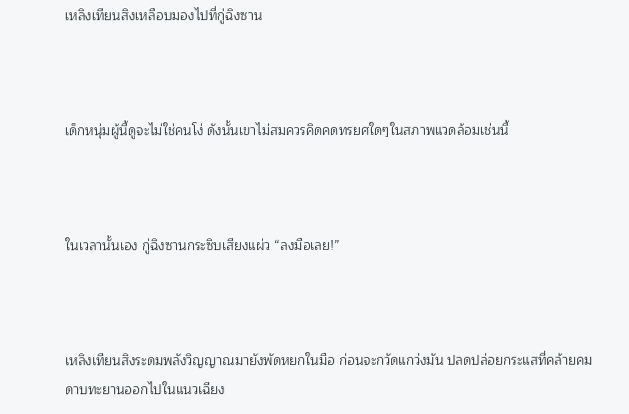เหลิงเทียนสิงเหลือบมองไปที่กู่ฉิงซาน



เด็กหนุ่มผู้นี้ดูจะไม่ใช่คนโง่ ดังนั้นเขาไม่สมควรคิดคดทรยศใดๆในสภาพแวดล้อมเช่นนี้



ในเวลานั้นเอง กู่ฉิงซานกระซิบเสียงแผ่ว “ลงมือเลย!”



เหลิงเทียนสิงระดมพลังวิญญาณมายังพัดหยกในมือ ก่อนจะกวัดแกว่งมัน ปลดปล่อยกระแสที่คล้ายคมดาบทะยานออกไปในแนวเฉียง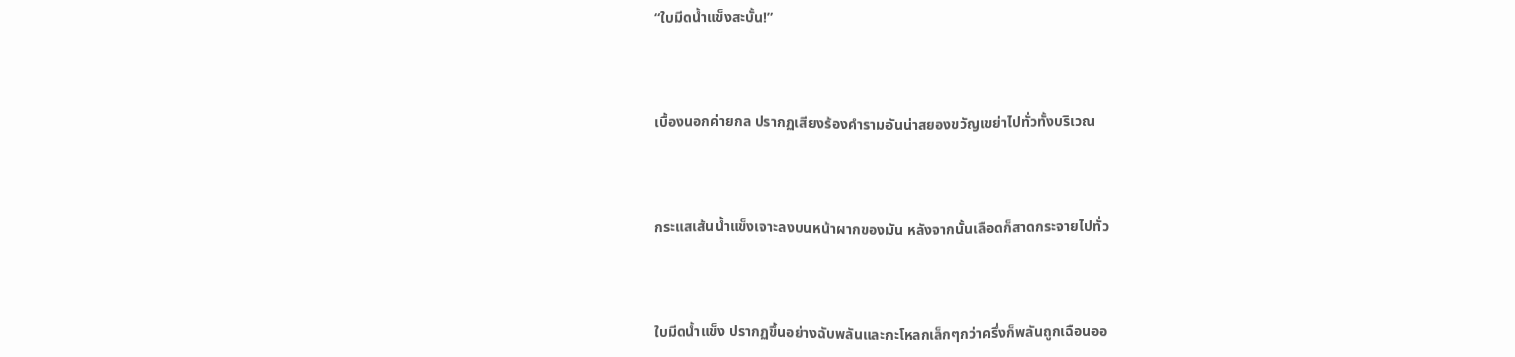“ใบมีดน้ำแข็งสะบั้น!”



เบื้องนอกค่ายกล ปรากฏเสียงร้องคำรามอันน่าสยองขวัญเขย่าไปทั่วทั้งบริเวณ



กระแสเส้นน้ำแข็งเจาะลงบนหน้าผากของมัน หลังจากนั้นเลือดก็สาดกระจายไปทั่ว



ใบมีดน้ำแข็ง ปรากฏขึ้นอย่างฉับพลันและกะโหลกเล็กๆกว่าครึ่งก็พลันถูกเฉือนออ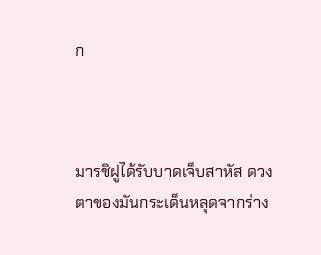ก



มารชิฝูได้รับบาดเจ็บสาหัส ดวงตาของมันกระเด็นหลุดจากร่าง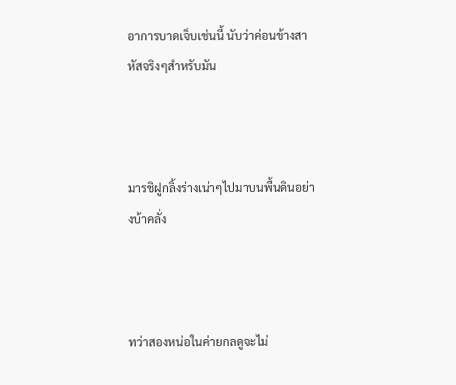อาการบาดเจ็บเช่นนี้ นับว่าค่อนข้างสาหัสจริงๆสำหรับมัน



มารชิฝูกลิ้งร่างเน่าๆไปมาบนพื้นดินอย่างบ้าคลั่ง



ทว่าสองหน่อในค่ายกลดูจะไม่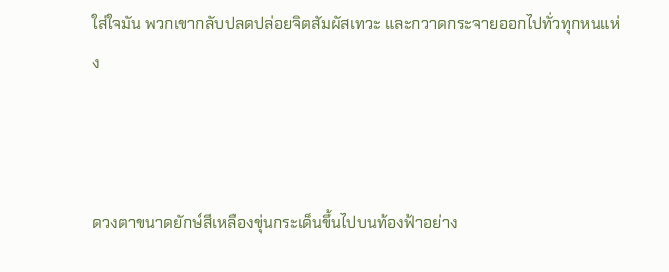ใส่ใจมัน พวกเขากลับปลดปล่อยจิตสัมผัสเทวะ และกวาดกระจายออกไปทั่วทุกหนแห่ง



ดวงตาขนาดยักษ์สีเหลืองขุ่นกระเด็นขึ้นไปบนท้องฟ้าอย่าง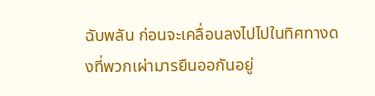ฉับพลัน ก่อนจะเคลื่อนลงไปไปในทิศทางดงที่พวกเผ่ามารยืนออกันอยู่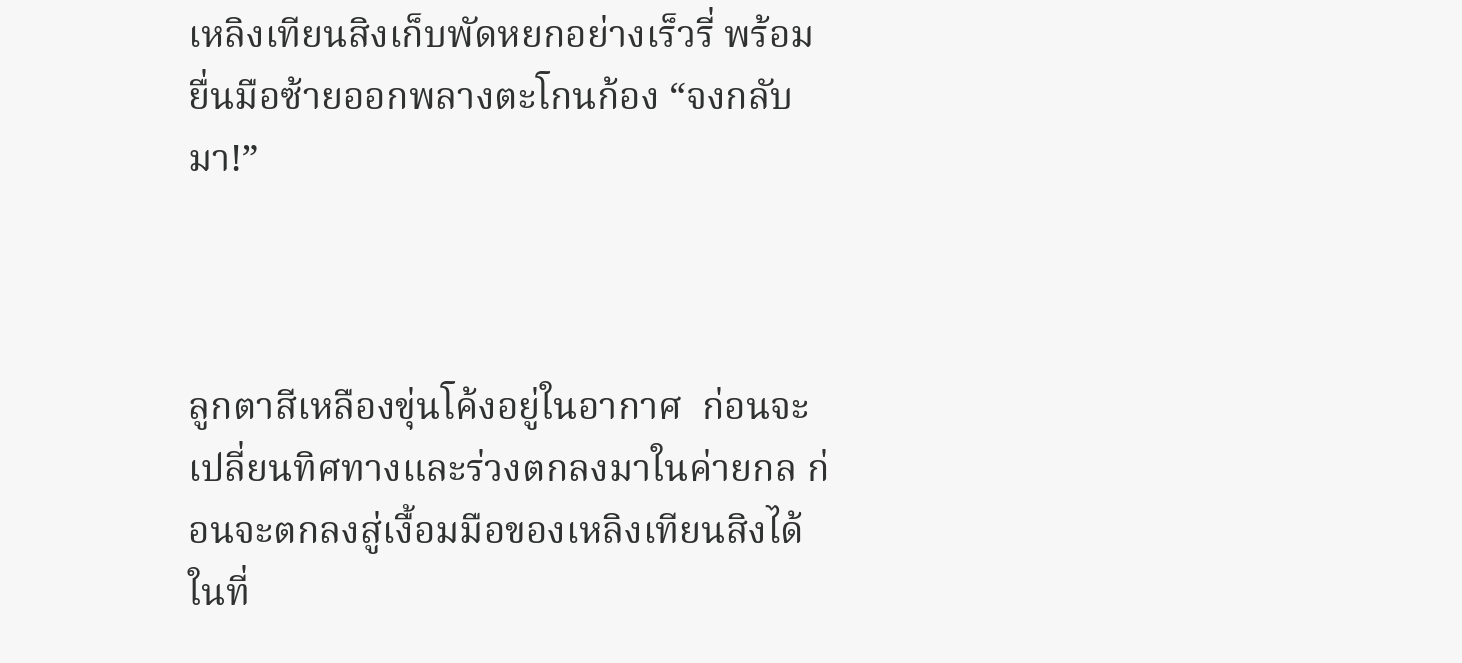เหลิงเทียนสิงเก็บพัดหยกอย่างเร็วรี่ พร้อมยื่นมือซ้ายออกพลางตะโกนก้อง “จงกลับมา!”



ลูกตาสีเหลืองขุ่นโค้งอยู่ในอากาศ  ก่อนจะเปลี่ยนทิศทางและร่วงตกลงมาในค่ายกล ก่อนจะตกลงสู่เงื้อมมือของเหลิงเทียนสิงได้ในที่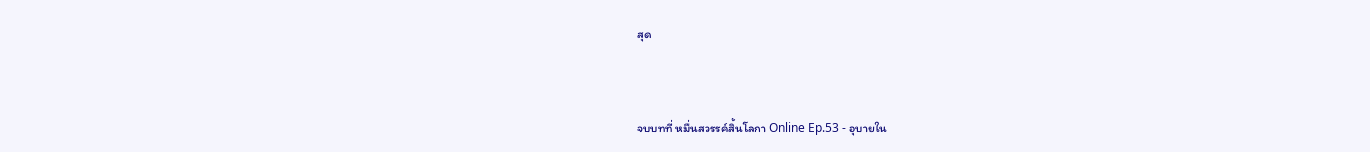สุด



จบบทที่ หมื่นสวรรค์สิ้นโลกา Online Ep.53 - อุบายใน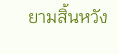ยามสิ้นหวัง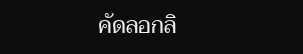คัดลอกลิ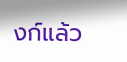งก์แล้ว